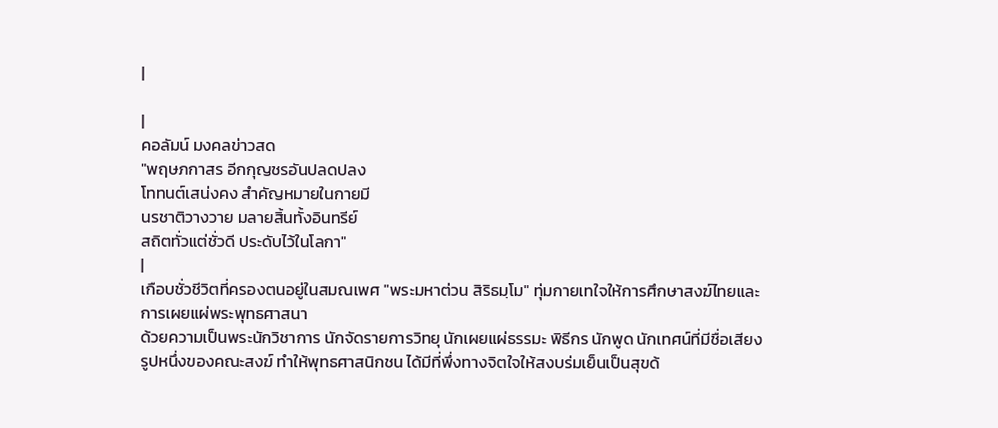|

|
คอลัมน์ มงคลข่าวสด
"พฤษภกาสร อีกกุญชรอันปลดปลง
โททนต์เสน่งคง สำคัญหมายในกายมี
นรชาติวางวาย มลายสิ้นทั้งอินทรีย์
สถิตทั่วแต่ชั่วดี ประดับไว้ในโลกา"
|
เกือบชั่วชีวิตที่ครองตนอยู่ในสมณเพศ "พระมหาต่วน สิริธมฺโม" ทุ่มกายเทใจให้การศึกษาสงฆ์ไทยและการเผยแผ่พระพุทธศาสนา
ด้วยความเป็นพระนักวิชาการ นักจัดรายการวิทยุ นักเผยแผ่ธรรมะ พิธีกร นักพูด นักเทศน์ที่มีชื่อเสียงรูปหนึ่งของคณะสงฆ์ ทำให้พุทธศาสนิกชน ได้มีที่พึ่งทางจิตใจให้สงบร่มเย็นเป็นสุขด้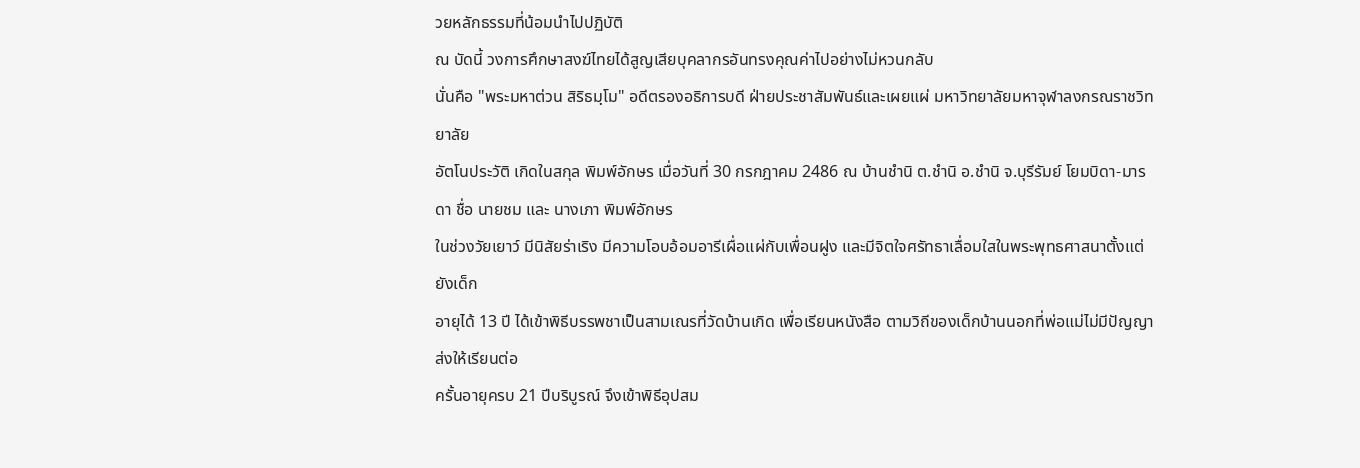วยหลักธรรมที่น้อมนำไปปฏิบัติ
ณ บัดนี้ วงการศึกษาสงฆ์ไทยได้สูญเสียบุคลากรอันทรงคุณค่าไปอย่างไม่หวนกลับ
นั่นคือ "พระมหาต่วน สิริธมฺโม" อดีตรองอธิการบดี ฝ่ายประชาสัมพันธ์และเผยแผ่ มหาวิทยาลัยมหาจุฬาลงกรณราชวิทยาลัย
อัตโนประวัติ เกิดในสกุล พิมพ์อักษร เมื่อวันที่ 30 กรกฎาคม 2486 ณ บ้านชำนิ ต.ชำนิ อ.ชำนิ จ.บุรีรัมย์ โยมบิดา-มารดา ชื่อ นายชม และ นางเภา พิมพ์อักษร
ในช่วงวัยเยาว์ มีนิสัยร่าเริง มีความโอบอ้อมอารีเผื่อแผ่กับเพื่อนฝูง และมีจิตใจศรัทธาเลื่อมใสในพระพุทธศาสนาตั้งแต่ยังเด็ก
อายุได้ 13 ปี ได้เข้าพิธีบรรพชาเป็นสามเณรที่วัดบ้านเกิด เพื่อเรียนหนังสือ ตามวิถีของเด็กบ้านนอกที่พ่อแม่ไม่มีปัญญาส่งให้เรียนต่อ
ครั้นอายุครบ 21 ปีบริบูรณ์ จึงเข้าพิธีอุปสม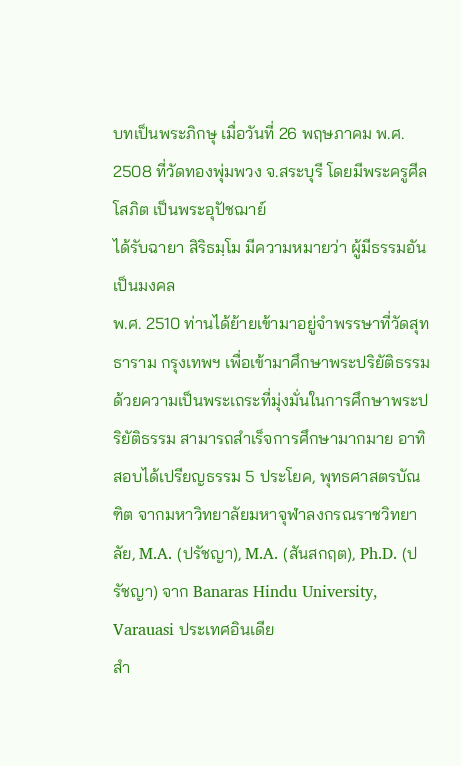บทเป็นพระภิกษุ เมื่อวันที่ 26 พฤษภาคม พ.ศ. 2508 ที่วัดทองพุ่มพวง จ.สระบุรี โดยมีพระครูศีลโสภิต เป็นพระอุปัชฌาย์
ได้รับฉายา สิริธมฺโม มีความหมายว่า ผู้มีธรรมอันเป็นมงคล
พ.ศ. 2510 ท่านได้ย้ายเข้ามาอยู่จำพรรษาที่วัดสุทธาราม กรุงเทพฯ เพื่อเข้ามาศึกษาพระปริยัติธรรม
ด้วยความเป็นพระเถระที่มุ่งมั่นในการศึกษาพระปริยัติธรรม สามารถสำเร็จการศึกษามากมาย อาทิ สอบได้เปรียญธรรม 5 ประโยค, พุทธศาสตรบัณฑิต จากมหาวิทยาลัยมหาจุฬาลงกรณราชวิทยาลัย, M.A. (ปรัชญา), M.A. (สันสกฤต), Ph.D. (ปรัชญา) จาก Banaras Hindu University, Varauasi ประเทศอินเดีย
สำ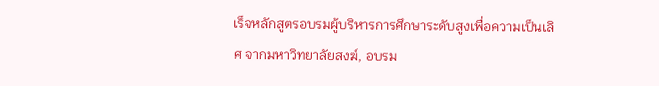เร็จหลักสูตรอบรมผู้บริหารการศึกษาระดับสูงเพื่อความเป็นเลิศ จากมหาวิทยาลัยสงฆ์, อบรม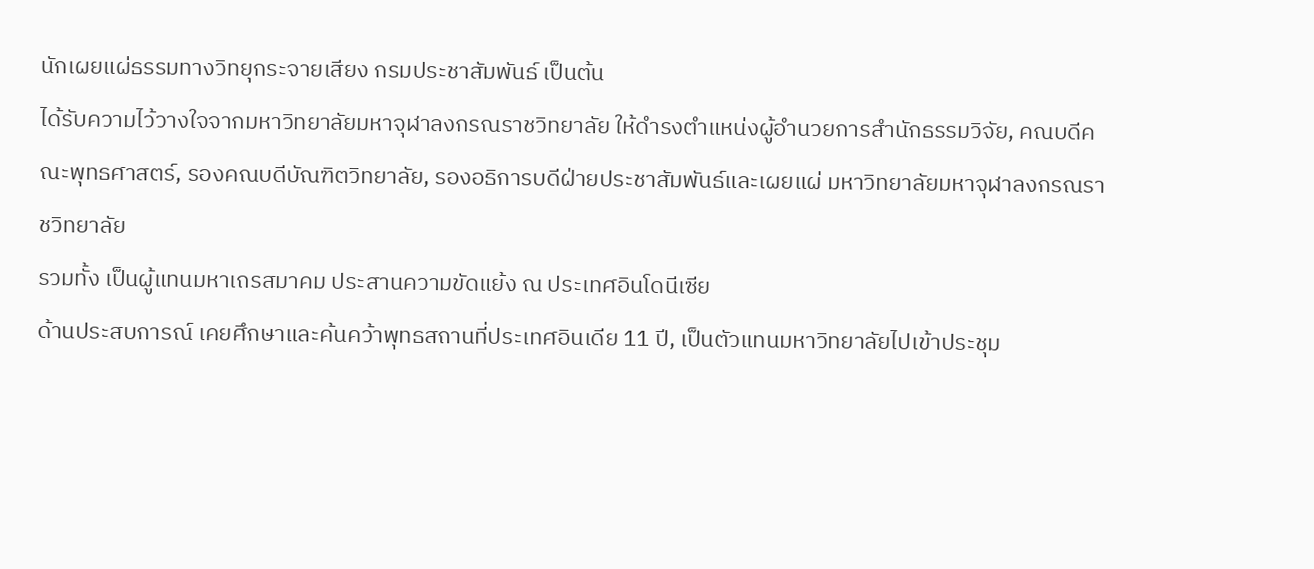นักเผยแผ่ธรรมทางวิทยุกระจายเสียง กรมประชาสัมพันธ์ เป็นต้น
ได้รับความไว้วางใจจากมหาวิทยาลัยมหาจุฬาลงกรณราชวิทยาลัย ให้ดำรงตำแหน่งผู้อำนวยการสำนักธรรมวิจัย, คณบดีคณะพุทธศาสตร์, รองคณบดีบัณฑิตวิทยาลัย, รองอธิการบดีฝ่ายประชาสัมพันธ์และเผยแผ่ มหาวิทยาลัยมหาจุฬาลงกรณราชวิทยาลัย
รวมทั้ง เป็นผู้แทนมหาเถรสมาคม ประสานความขัดแย้ง ณ ประเทศอินโดนีเซีย
ด้านประสบการณ์ เคยศึกษาและค้นคว้าพุทธสถานที่ประเทศอินเดีย 11 ปี, เป็นตัวแทนมหาวิทยาลัยไปเข้าประชุม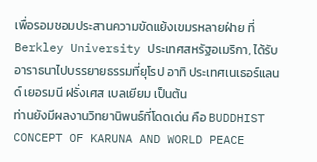เพื่อรอมชอมประสานความขัดแย้งเขมรหลายฝ่าย ที่ Berkley University ประเทศสหรัฐอเมริกา, ได้รับอาราธนาไปบรรยายธรรมที่ยุโรป อาทิ ประเทศเนเธอร์แลนด์ เยอรมนี ฝรั่งเศส เบลเยียม เป็นต้น
ท่านยังมีผลงานวิทยานิพนธ์ที่โดดเด่น คือ BUDDHIST CONCEPT OF KARUNA AND WORLD PEACE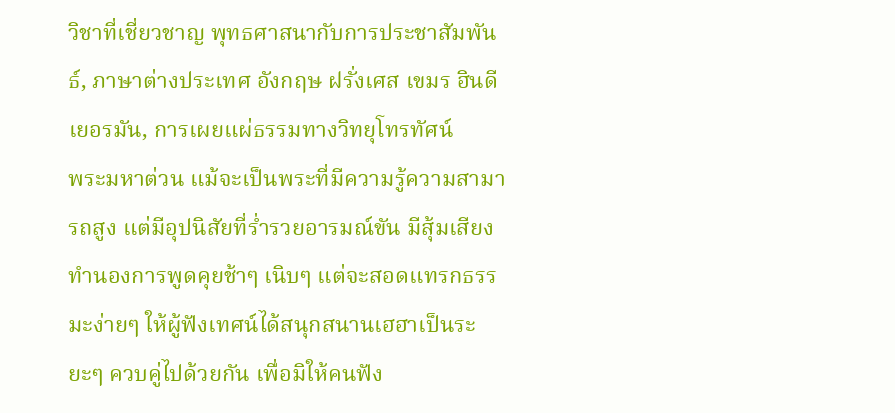วิชาที่เชี่ยวชาญ พุทธศาสนากับการประชาสัมพันธ์, ภาษาต่างประเทศ อังกฤษ ฝรั่งเศส เขมร ฮินดี เยอรมัน, การเผยแผ่ธรรมทางวิทยุโทรทัศน์
พระมหาต่วน แม้จะเป็นพระที่มีความรู้ความสามารถสูง แต่มีอุปนิสัยที่ร่ำรวยอารมณ์ขัน มีสุ้มเสียงทำนองการพูดคุยช้าๆ เนิบๆ แต่จะสอดแทรกธรรมะง่ายๆ ให้ผู้ฟังเทศน์ได้สนุกสนานเฮฮาเป็นระยะๆ ควบคู่ไปด้วยกัน เพื่อมิให้คนฟัง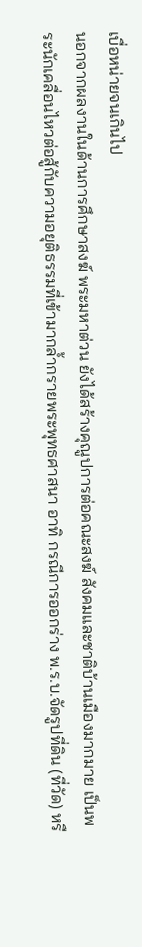เบื่อหน่ายจนเกินไป
นอกจากผลงานในด้านการศึกษาสงฆ์ พระมหาต่วน ยังได้สร้างคุณูปการต่อคณะสงฆ์ สังคมและชาติบ้านเมืองมากมาย เป็นพระนักเคลื่อนไหวต่อสู้กับความอยุติธรรมที่เข้ามากล้ำกรายพระพุทธศาสนา อาทิ กรณีการออกร่าง พ.ร.บ.จัดรูปที่ดิน (ที่วัด) หรื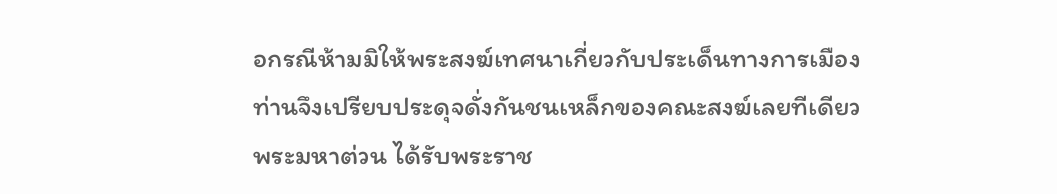อกรณีห้ามมิให้พระสงฆ์เทศนาเกี่ยวกับประเด็นทางการเมือง
ท่านจึงเปรียบประดุจดั่งกันชนเหล็กของคณะสงฆ์เลยทีเดียว
พระมหาต่วน ได้รับพระราช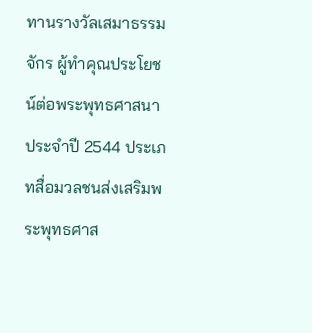ทานรางวัลเสมาธรรมจักร ผู้ทำคุณประโยชน์ต่อพระพุทธศาสนาประจำปี 2544 ประเภทสื่อมวลชนส่งเสริมพระพุทธศาส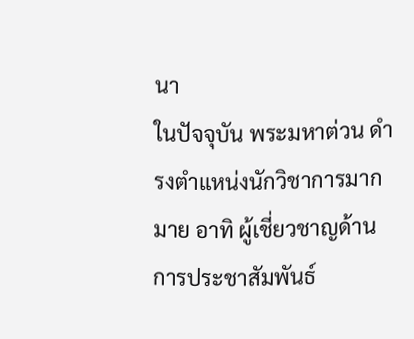นา
ในปัจจุบัน พระมหาต่วน ดำรงตำแหน่งนักวิชาการมากมาย อาทิ ผู้เชี่ยวชาญด้านการประชาสัมพันธ์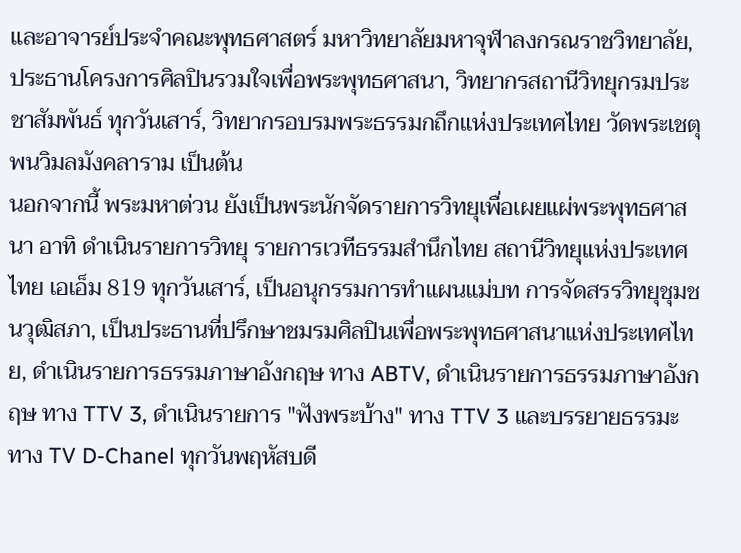และอาจารย์ประจำคณะพุทธศาสตร์ มหาวิทยาลัยมหาจุฬาลงกรณราชวิทยาลัย, ประธานโครงการศิลปินรวมใจเพื่อพระพุทธศาสนา, วิทยากรสถานีวิทยุกรมประชาสัมพันธ์ ทุกวันเสาร์, วิทยากรอบรมพระธรรมกถึกแห่งประเทศไทย วัดพระเชตุพนวิมลมังคลาราม เป็นต้น
นอกจากนี้ พระมหาต่วน ยังเป็นพระนักจัดรายการวิทยุเพื่อเผยแผ่พระพุทธศาสนา อาทิ ดำเนินรายการวิทยุ รายการเวทีธรรมสำนึกไทย สถานีวิทยุแห่งประเทศไทย เอเอ็ม 819 ทุกวันเสาร์, เป็นอนุกรรมการทำแผนแม่บท การจัดสรรวิทยุชุมชนวุฒิสภา, เป็นประธานที่ปรึกษาชมรมศิลปินเพื่อพระพุทธศาสนาแห่งประเทศไทย, ดำเนินรายการธรรมภาษาอังกฤษ ทาง ABTV, ดำเนินรายการธรรมภาษาอังกฤษ ทาง TTV 3, ดำเนินรายการ "ฟังพระบ้าง" ทาง TTV 3 และบรรยายธรรมะ ทาง TV D-Chanel ทุกวันพฤหัสบดี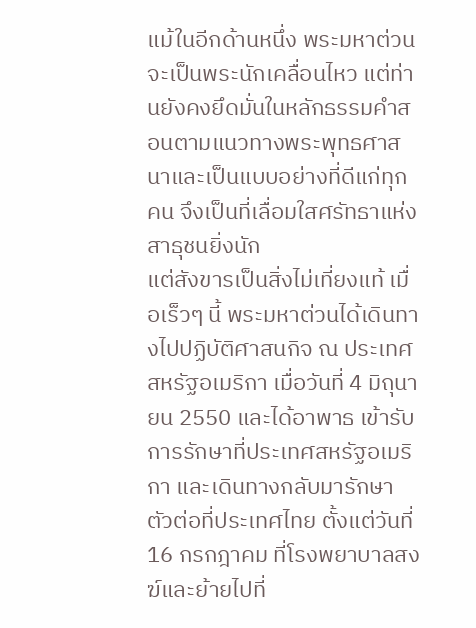แม้ในอีกด้านหนึ่ง พระมหาต่วนจะเป็นพระนักเคลื่อนไหว แต่ท่านยังคงยึดมั่นในหลักธรรมคำสอนตามแนวทางพระพุทธศาสนาและเป็นแบบอย่างที่ดีแก่ทุกคน จึงเป็นที่เลื่อมใสศรัทธาแห่งสาธุชนยิ่งนัก
แต่สังขารเป็นสิ่งไม่เที่ยงแท้ เมื่อเร็วๆ นี้ พระมหาต่วนได้เดินทางไปปฏิบัติศาสนกิจ ณ ประเทศสหรัฐอเมริกา เมื่อวันที่ 4 มิถุนายน 2550 และได้อาพาธ เข้ารับการรักษาที่ประเทศสหรัฐอเมริกา และเดินทางกลับมารักษาตัวต่อที่ประเทศไทย ตั้งแต่วันที่ 16 กรกฎาคม ที่โรงพยาบาลสงฆ์และย้ายไปที่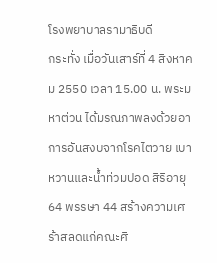โรงพยาบาลรามาธิบดี
กระทั่ง เมื่อวันเสาร์ที่ 4 สิงหาคม 2550 เวลา 15.00 น. พระมหาต่วน ได้มรณภาพลงด้วยอาการอันสงบจากโรคไตวาย เบาหวานและน้ำท่วมปอด สิริอายุ 64 พรรษา 44 สร้างความเศร้าสลดแก่คณะศิ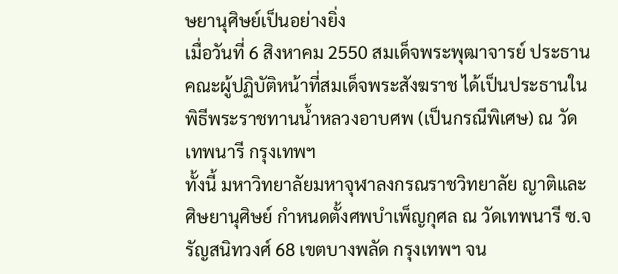ษยานุศิษย์เป็นอย่างยิ่ง
เมื่อวันที่ 6 สิงหาคม 2550 สมเด็จพระพุฒาจารย์ ประธานคณะผู้ปฏิบัติหน้าที่สมเด็จพระสังฆราช ได้เป็นประธานในพิธีพระราชทานน้ำหลวงอาบศพ (เป็นกรณีพิเศษ) ณ วัดเทพนารี กรุงเทพฯ
ทั้งนี้ มหาวิทยาลัยมหาจุฬาลงกรณราชวิทยาลัย ญาติและศิษยานุศิษย์ กำหนดตั้งศพบำเพ็ญกุศล ณ วัดเทพนารี ซ.จรัญสนิทวงศ์ 68 เขตบางพลัด กรุงเทพฯ จน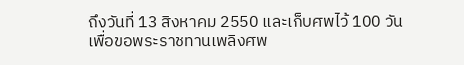ถึงวันที่ 13 สิงหาคม 2550 และเก็บศพไว้ 100 วัน
เพื่อขอพระราชทานเพลิงศพ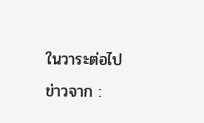ในวาระต่อไป
ข่าวจาก :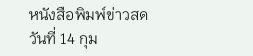หนังสือพิมพ์ข่าวสด
วันที่ 14 กุม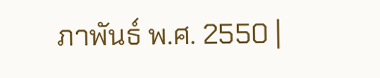ภาพันธ์ พ.ศ. 2550 |